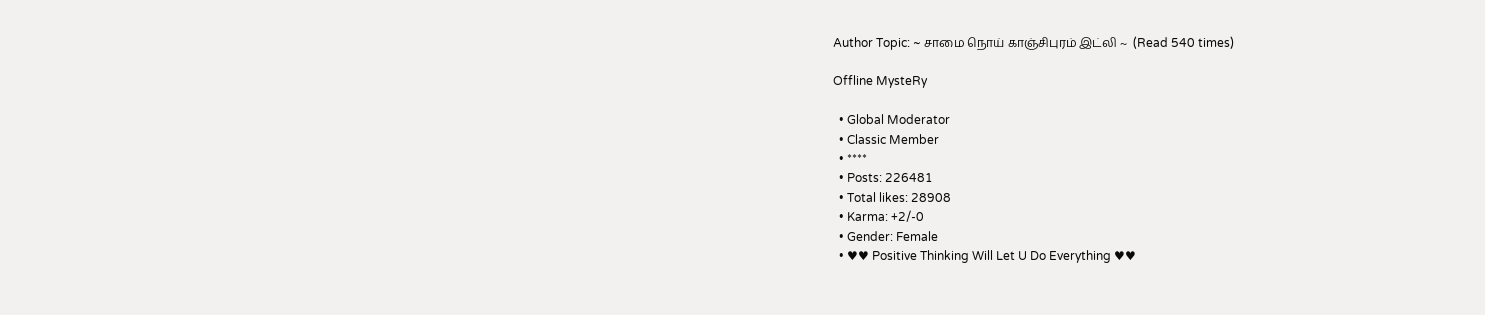Author Topic: ~ சாமை நொய் காஞ்சிபுரம் இட்லி ~  (Read 540 times)

Offline MysteRy

  • Global Moderator
  • Classic Member
  • ****
  • Posts: 226481
  • Total likes: 28908
  • Karma: +2/-0
  • Gender: Female
  • ♥♥ Positive Thinking Will Let U Do Everything ♥♥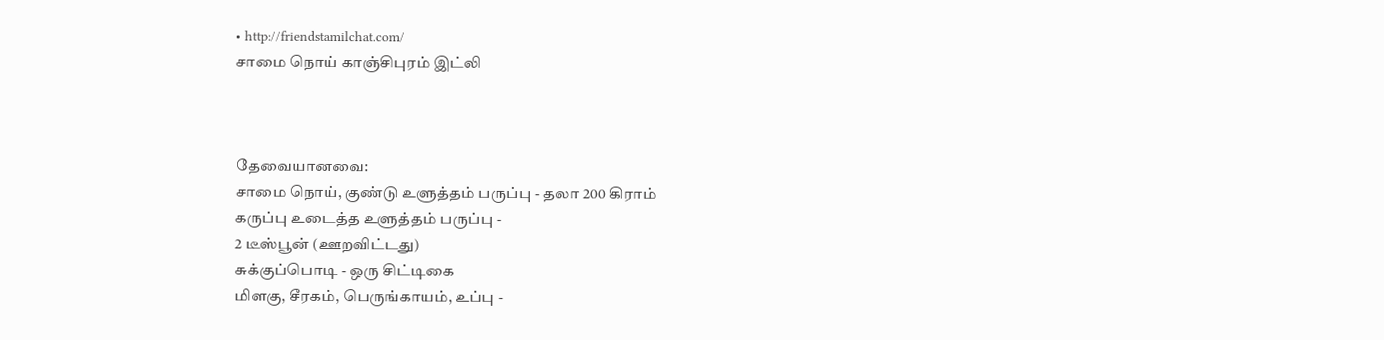• http://friendstamilchat.com/
சாமை நொய் காஞ்சிபுரம் இட்லி



தேவையானவை:
சாமை நொய், குண்டு உளுத்தம் பருப்பு - தலா 200 கிராம்
கருப்பு உடைத்த உளுத்தம் பருப்பு -
2 டீஸ்பூன் (ஊறவிட்டது)
சுக்குப்பொடி - ஒரு சிட்டிகை
மிளகு, சீரகம், பெருங்காயம், உப்பு -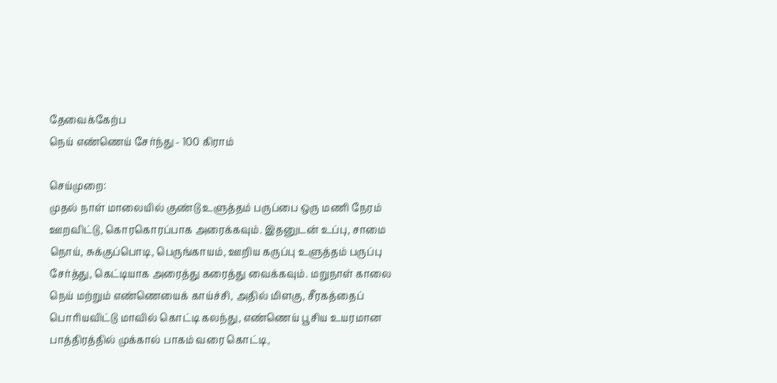தேவைக்கேற்ப
நெய் எண்ணெய் சேர்ந்து - 100 கிராம்

செய்முறை:
முதல் நாள் மாலையில் குண்டு உளுத்தம் பருப்பை ஒரு மணி நேரம் ஊறவிட்டு, கொரகொரப்பாக அரைக்கவும். இதனுடன் உப்பு, சாமை நொய், சுக்குப்பொடி, பெருங்காயம், ஊறிய கருப்பு உளுத்தம் பருப்பு சேர்த்து, கெட்டியாக அரைத்து கரைத்து வைக்கவும். மறுநாள் காலை நெய் மற்றும் எண்ணெயைக் காய்ச்சி, அதில் மிளகு, சீரகத்தைப் பொரியவிட்டு மாவில் கொட்டி கலந்து, எண்ணெய் பூசிய உயரமான பாத்திரத்தில் முக்கால் பாகம் வரை கொட்டி,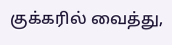குக்கரில் வைத்து,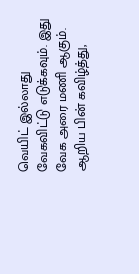வெயிட் இல்லாது வேகவிட்டு எடுக்கவும். இது வேக அரை மணி ஆகும். ஆறிய பின் கவிழ்த்து,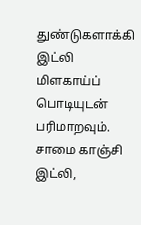துண்டுகளாக்கி இட்லி மிளகாய்ப் பொடியுடன் பரிமாறவும். சாமை காஞ்சி இட்லி,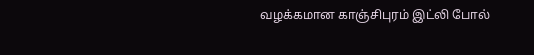வழக்கமான காஞ்சிபுரம் இட்லி போல்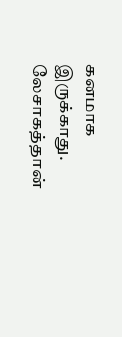கனமாக இருக்காது. லேசாகத்தான்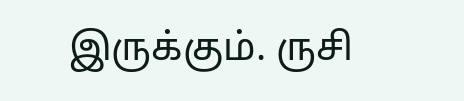இருக்கும். ருசி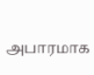அபாரமாக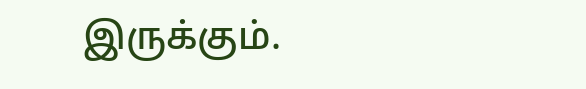இருக்கும்.